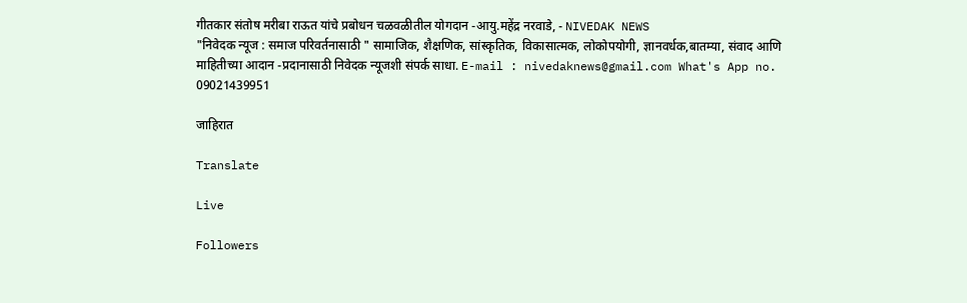गीतकार संतोष मरीबा राऊत यांचे प्रबोधन चळवळीतील योगदान -आयु.महेंद्र नरवाडे, - NIVEDAK NEWS
"निवेदक न्यूज : समाज परिवर्तनासाठी " सामाजिक, शैक्षणिक, सांस्कृतिक, विकासात्मक, लोकोपयोगी, ज्ञानवर्धक,बातम्या, संवाद आणि माहितीच्या आदान -प्रदानासाठी निवेदक न्यूजशी संपर्क साधा. E-mail : nivedaknews@gmail.com What's App no. 09021439951

जाहिरात

Translate

Live

Followers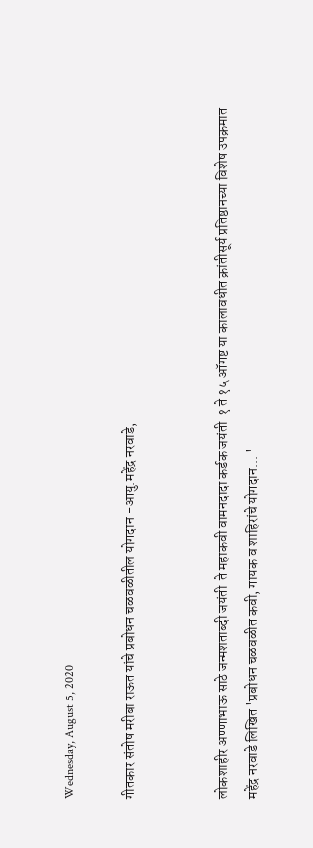Wednesday, August 5, 2020

गीतकार संतोष मरीबा राऊत यांचे प्रबोधन चळवळीतील योगदान -आयु.महेंद्र नरवाडे,


लोकशाहीर अण्णाभाऊ साठे जन्मशताब्दी जयंती  ते महाकवी वामनदादा कर्डक जयंती  १ ते १५ ऑगष्ट या कालावधीत क्रांतीसूर्य प्रतिष्ठानच्या विशेष उपक्रमात महेंद्र नरवाडे लिखित 'प्रबोधन चळवळीत कवी, गायक व शाहिरांचे योगदान... '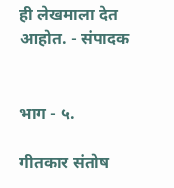ही लेखमाला देत आहोत. - संपादक


भाग - ५.

गीतकार संतोष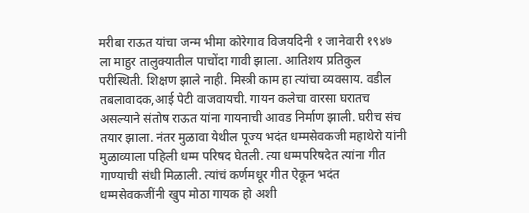मरीबा राऊत यांचा जन्म भीमा कोरेगाव विजयदिनी १ जानेवारी १९४७ ला माहुर तालुक्यातील पाचोंदा गावी झाला. आतिशय प्रतिकुल परीस्थिती. शिक्षण झाले नाही. मिस्त्री काम हा त्यांचा व्यवसाय. वडील तबलावादक,आई पेटी वाजवायची. गायन कलेचा वारसा घरातच असल्याने संतोष राऊत यांना गायनाची आवड निर्माण झाली. घरीच संच तयार झाला. नंतर मुळावा येथील पूज्य भदंत धम्मसेवकजी महाथेरो यांनी मुळाव्याला पहिली धम्म परिषद घेतली. त्या धम्मपरिषदेत त्यांना गीत गाण्याची संधी मिळाली. त्यांचं कर्णमधूर गीत ऐकून भदंत धम्मसेवकजींनी खुप मोठा गायक हो अशी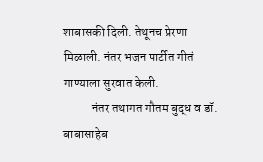शाबासकी दिली. तेथूनच प्रेरणा मिळाली. नंतर भजन पार्टीत गीतं गाण्याला सुरवात केली.
           नंतर तथागत गौतम बुद्ध व डॉ. बाबासाहेब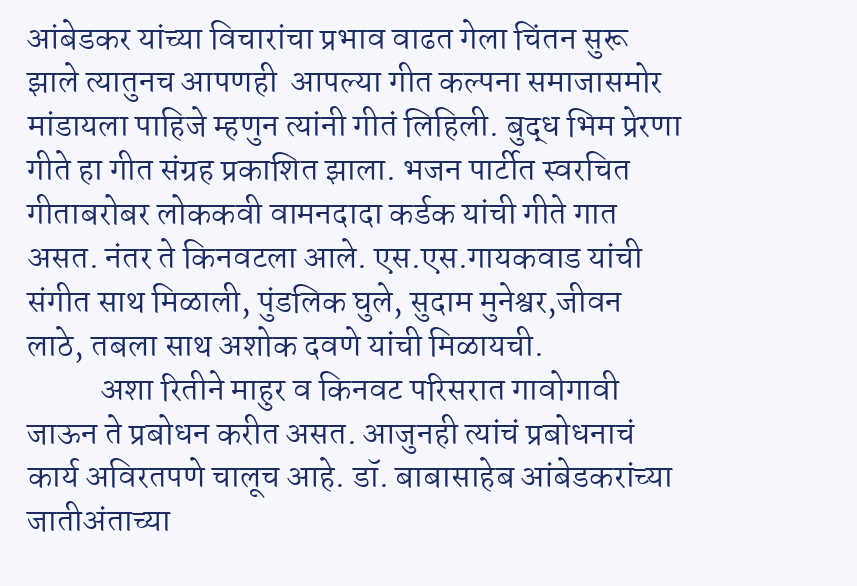आंबेडकर यांच्या विचारांचा प्रभाव वाढत गेला चिंतन सुरू झाले त्यातुनच आपणही  आपल्या गीत कल्पना समाजासमोर मांडायला पाहिजे म्हणुन त्यांनी गीतं लिहिली. बुद्ध भिम प्रेरणा गीते हा गीत संग्रह प्रकाशित झाला. भजन पार्टीत स्वरचित गीताबरोबर लोककवी वामनदादा कर्डक यांची गीते गात असत. नंतर ते किनवटला आले. एस.एस.गायकवाड यांची संगीत साथ मिळाली, पुंडलिक घुले, सुदाम मुनेश्वर,जीवन लाठे, तबला साथ अशोक दवणे यांची मिळायची.
           अशा रितीने माहुर व किनवट परिसरात गावोगावी जाऊन ते प्रबोधन करीत असत. आजुनही त्यांचं प्रबोधनाचं कार्य अविरतपणे चालूच आहे. डॉ. बाबासाहेब आंबेडकरांच्या जातीअंताच्या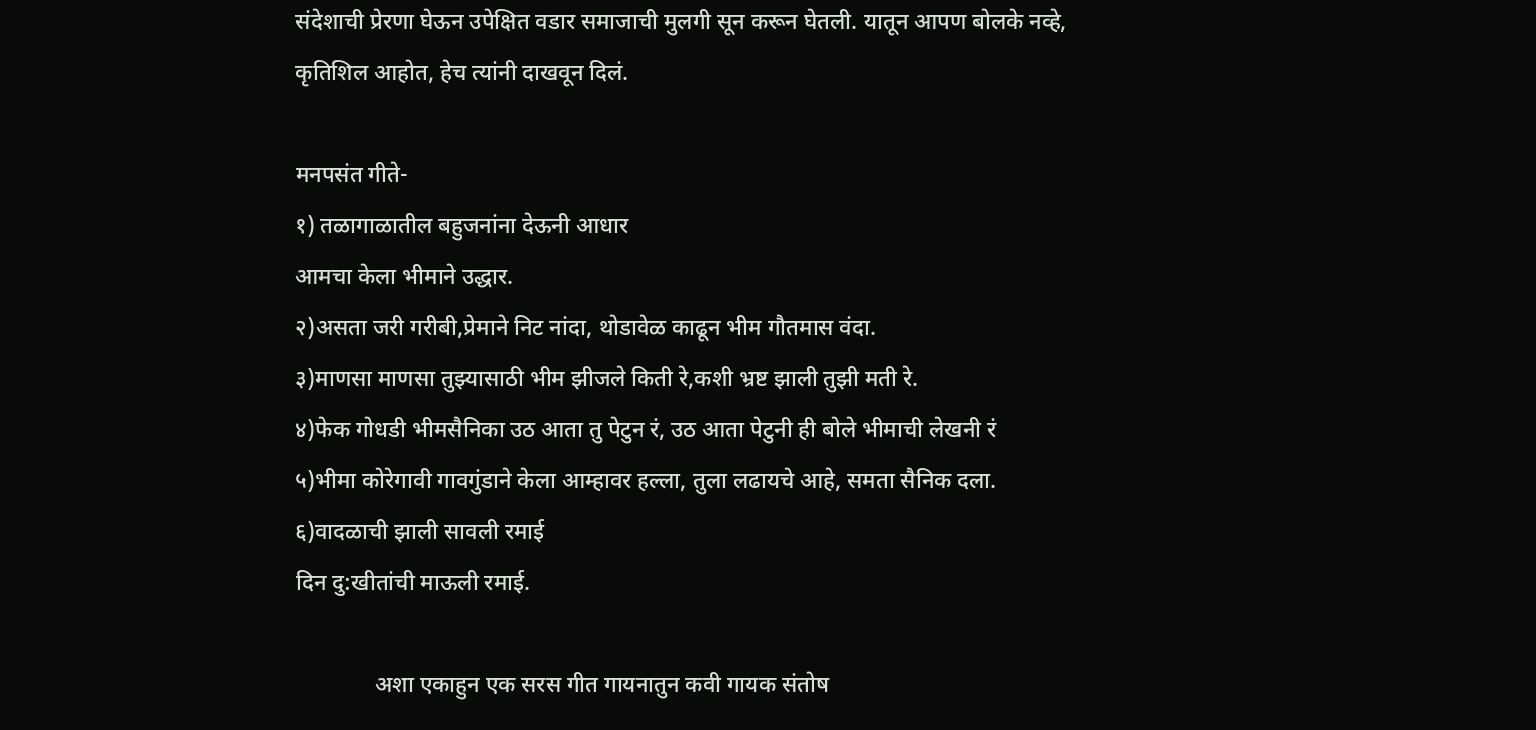संदेशाची प्रेरणा घेऊन उपेक्षित वडार समाजाची मुलगी सून करून घेतली. यातून आपण बोलके नव्हे, कृतिशिल आहोत, हेच त्यांनी दाखवून दिलं.

मनपसंत गीते-
१) तळागाळातील बहुजनांना देऊनी आधार
आमचा केला भीमाने उद्धार.
२)असता जरी गरीबी,प्रेमाने निट नांदा, थोडावेळ काढून भीम गौतमास वंदा.
३)माणसा माणसा तुझ्यासाठी भीम झीजले किती रे,कशी भ्रष्ट झाली तुझी मती रे.
४)फेक गोधडी भीमसैनिका उठ आता तु पेटुन रं, उठ आता पेटुनी ही बोले भीमाची लेखनी रं
५)भीमा कोरेगावी गावगुंडाने केला आम्हावर हल्ला, तुला लढायचे आहे, समता सैनिक दला.
६)वादळाची झाली सावली रमाई
दिन दु:खीतांची माऊली रमाई.

              अशा एकाहुन एक सरस गीत गायनातुन कवी गायक संतोष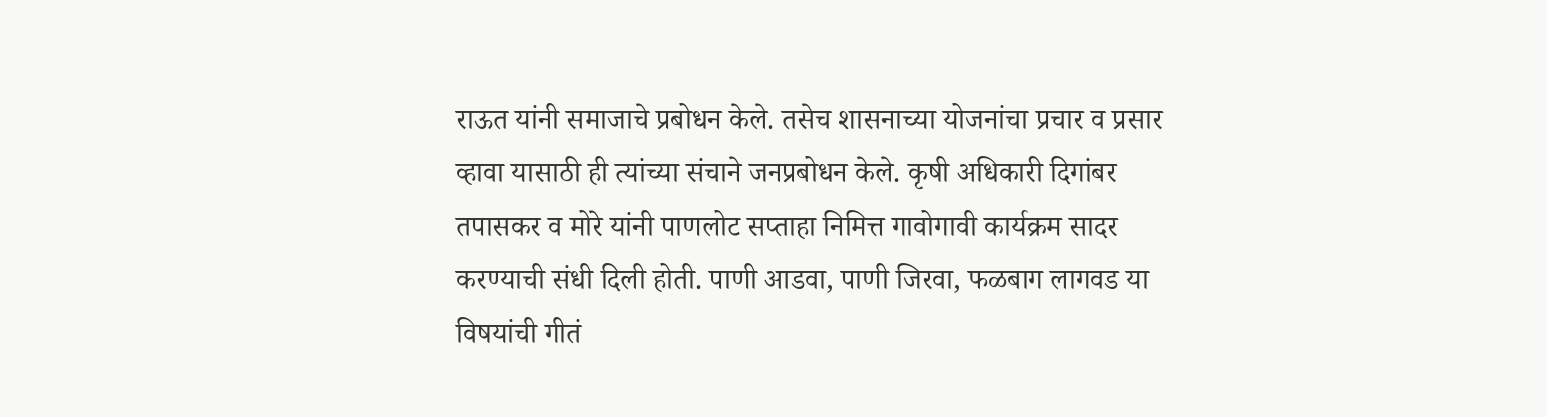राऊत यांनी समाजाचे प्रबोधन केले. तसेच शासनाच्या योजनांचा प्रचार व प्रसार व्हावा यासाठी ही त्यांच्या संचाने जनप्रबोधन केले. कृषी अधिकारी दिगांबर तपासकर व मोरे यांनी पाणलोट सप्ताहा निमित्त गावोगावी कार्यक्रम सादर करण्याची संधी दिली होती. पाणी आडवा, पाणी जिरवा, फळबाग लागवड या विषयांची गीतं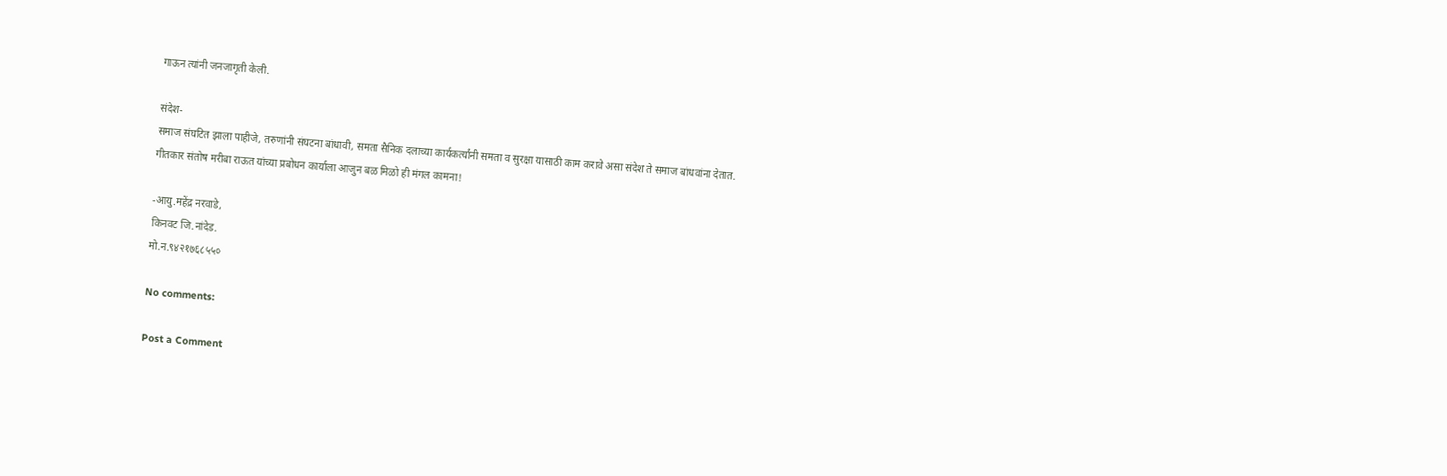गाऊन त्यांनी जनजागृती केली.

संदेश-
समाज संघटित झाला पाहीजे, तरुणांनी संघटना बांधावी, समता सैनिक दलाच्या कार्यकर्त्यांनी समता व सुरक्षा यासाठी काम करावे असा संदेश ते समाज बांधवांना देतात.
गीतकार संतोष मरीबा राऊत यांच्या प्रबोधन कार्याला आजुन बळ मिळो ही मंगल कामना!

-आयु.महेंद्र नरवाडे,
किनवट जि.नांदेड.
मो.न.९४२१७६८५५०

No comments:

Post a Comment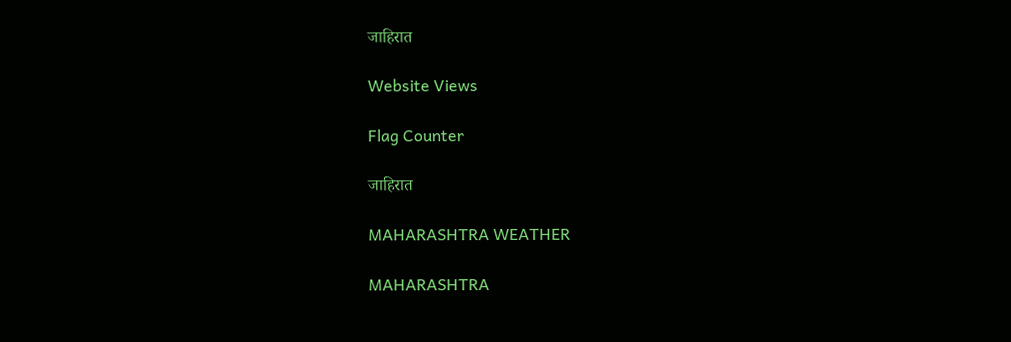जाहिरात

Website Views

Flag Counter

जाहिरात

MAHARASHTRA WEATHER

MAHARASHTRA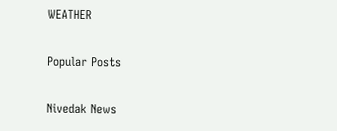WEATHER

Popular Posts

Nivedak News